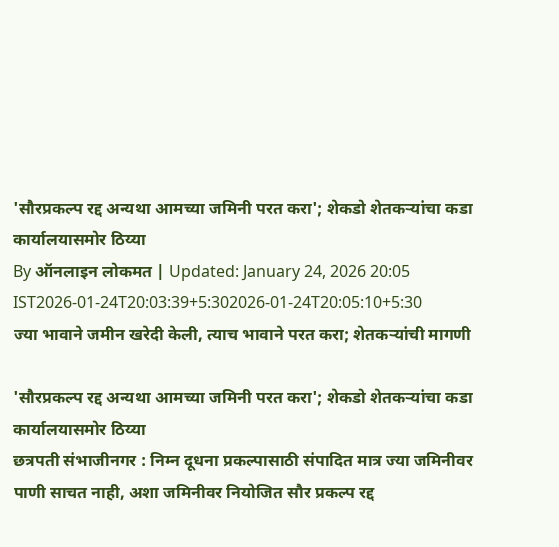'सौरप्रकल्प रद्द अन्यथा आमच्या जमिनी परत करा'; शेकडो शेतकऱ्यांचा कडा कार्यालयासमोर ठिय्या
By ऑनलाइन लोकमत | Updated: January 24, 2026 20:05 IST2026-01-24T20:03:39+5:302026-01-24T20:05:10+5:30
ज्या भावाने जमीन खरेदी केली, त्याच भावाने परत करा; शेतकऱ्यांची मागणी

'सौरप्रकल्प रद्द अन्यथा आमच्या जमिनी परत करा'; शेकडो शेतकऱ्यांचा कडा कार्यालयासमोर ठिय्या
छत्रपती संभाजीनगर : निम्न दूधना प्रकल्पासाठी संपादित मात्र ज्या जमिनीवर पाणी साचत नाही, अशा जमिनीवर नियोजित सौर प्रकल्प रद्द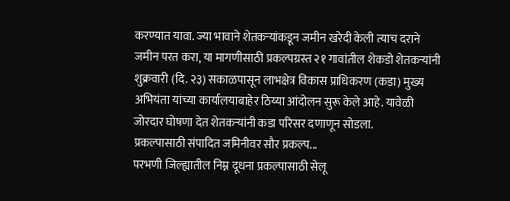करण्यात यावा. ज्या भावाने शेतकऱ्यांकडून जमीन खरेदी केली त्याच दराने जमीन परत करा, या मागणीसाठी प्रकल्पग्रस्त २१ गावांतील शेकडो शेतकऱ्यांनी शुक्रवारी (दि. २३) सकाळपासून लाभक्षेत्र विकास प्राधिकरण (कडा) मुख्य अभियंता यांच्या कार्यालयाबाहेर ठिय्या आंदोलन सुरू केले आहे. यावेळी जोरदार घोषणा देत शेतकऱ्यांनी कडा परिसर दणाणून सोडला.
प्रकल्पासाठी संपादित जमिनीवर सौर प्रकल्प...
परभणी जिल्ह्यातील निम्न दूधना प्रकल्पासाठी सेलू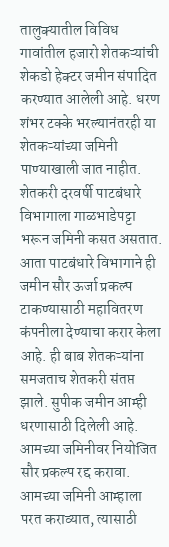तालुक्यातील विविध गावांतील हजारो शेतकऱ्यांची शेकडो हेक्टर जमीन संपादित करण्यात आलेली आहे. धरण शंभर टक्के भरल्यानंतरही या शेतकऱ्यांच्या जमिनी पाण्याखाली जात नाहीत. शेतकरी दरवर्षी पाटबंधारे विभागाला गाळभाडेपट्टा भरून जमिनी कसत असतात. आता पाटबंधारे विभागाने ही जमीन सौर ऊर्जा प्रकल्प टाकण्यासाठी महावितरण कंपनीला देण्याचा करार केला आहे. ही बाब शेतकऱ्यांना समजताच शेतकरी संतप्त झाले. सुपीक जमीन आम्ही धरणासाठी दिलेली आहे. आमच्या जमिनीवर नियोजित सौर प्रकल्प रद्द करावा. आमच्या जमिनी आम्हाला परत कराव्यात, त्यासाठी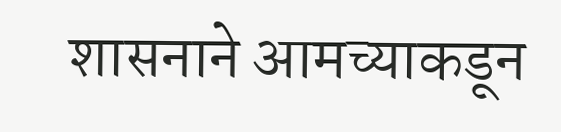शासनाने आमच्याकडून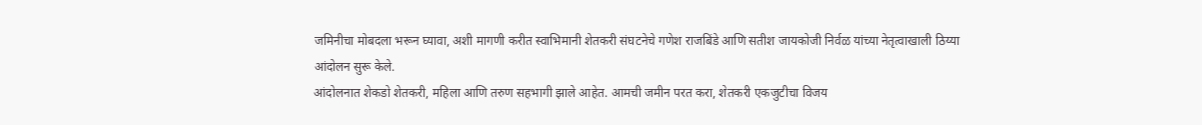जमिनीचा मोबदला भरून घ्यावा, अशी मागणी करीत स्वाभिमानी शेतकरी संघटनेचे गणेश राजबिंडे आणि सतीश जायकोजी निर्वळ यांच्या नेतृत्वाखाली ठिय्या आंदोलन सुरू केले.
आंदोलनात शेकडो शेतकरी, महिला आणि तरुण सहभागी झाले आहेत. आमची जमीन परत करा, शेतकरी एकजुटीचा विजय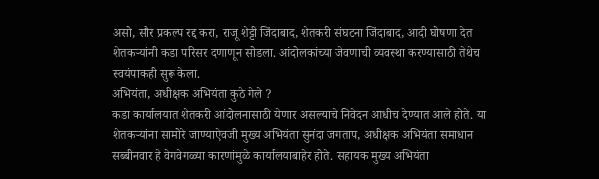असो, सौर प्रकल्प रद्द करा, राजू शेट्टी जिंदाबाद, शेतकरी संघटना जिंदाबाद, आदी घोषणा देत शेतकऱ्यांनी कडा परिसर दणाणून सोडला. आंदोलकांच्या जेवणाची व्यवस्था करण्यासाठी तेथेच स्वयंपाकही सुरू केला.
अभियंता, अधीक्षक अभियंता कुठे गेले ?
कडा कार्यालयात शेतकरी आंदोलनासाठी येणार असल्याचे निवेदन आधीच देण्यात आले होते. या शेतकऱ्यांना सामोरे जाण्याऐवजी मुख्य अभियंता सुनंदा जगताप, अधीक्षक अभियंता समाधान सब्बीनवार हे वेगवेगळ्या कारणांमुळे कार्यालयाबाहेर होते. सहायक मुख्य अभियंता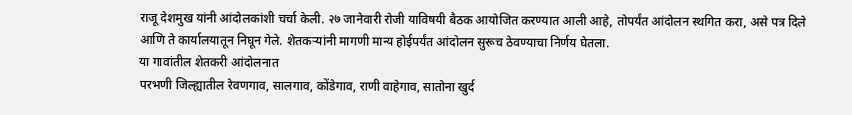राजू देशमुख यांनी आंदोलकांशी चर्चा केली. २७ जानेवारी रोजी याविषयी बैठक आयोजित करण्यात आली आहे, तोपर्यंत आंदोलन स्थगित करा, असे पत्र दिले आणि ते कार्यालयातून निघून गेले. शेतकऱ्यांनी मागणी मान्य होईपर्यंत आंदोलन सुरूच ठेवण्याचा निर्णय घेतला.
या गावांतील शेतकरी आंदोलनात
परभणी जिल्ह्यातील रेवणगाव, सालगाव, कोंडेगाव, राणी वाहेगाव, सातोना खुर्द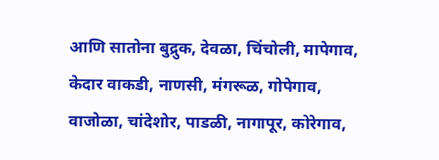आणि सातोना बुद्रुक, देवळा, चिंचोली, मापेगाव, केदार वाकडी, नाणसी, मंगरूळ, गोपेगाव, वाजोळा, चांदेशोर, पाडळी, नागापूर, कोरेगाव,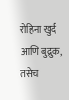रोहिना खुर्द आणि बुद्रुक, तसेच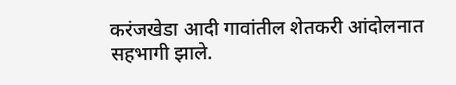करंजखेडा आदी गावांतील शेतकरी आंदोलनात सहभागी झाले.